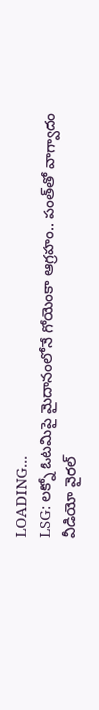LOADING...
LSG: లక్నో ఓటమిపై మైదానంలోనే గోయెంకా ఆగ్రహం.. పంత్‌తో వాగ్వాదం వీడియో వైరల్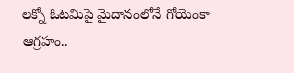లక్నో ఓటమిపై మైదానంలోనే గోయెంకా ఆగ్రహం..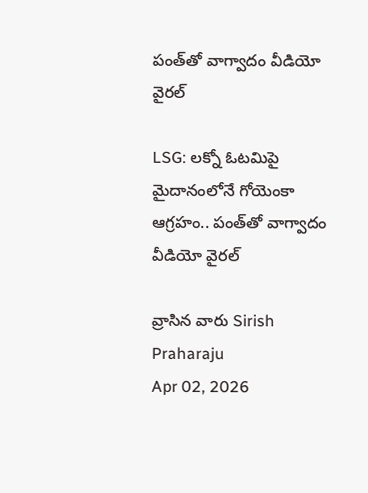పంత్‌తో వాగ్వాదం వీడియో వైరల్

LSG: లక్నో ఓటమిపై మైదానంలోనే గోయెంకా ఆగ్రహం.. పంత్‌తో వాగ్వాదం వీడియో వైరల్

వ్రాసిన వారు Sirish Praharaju
Apr 02, 2026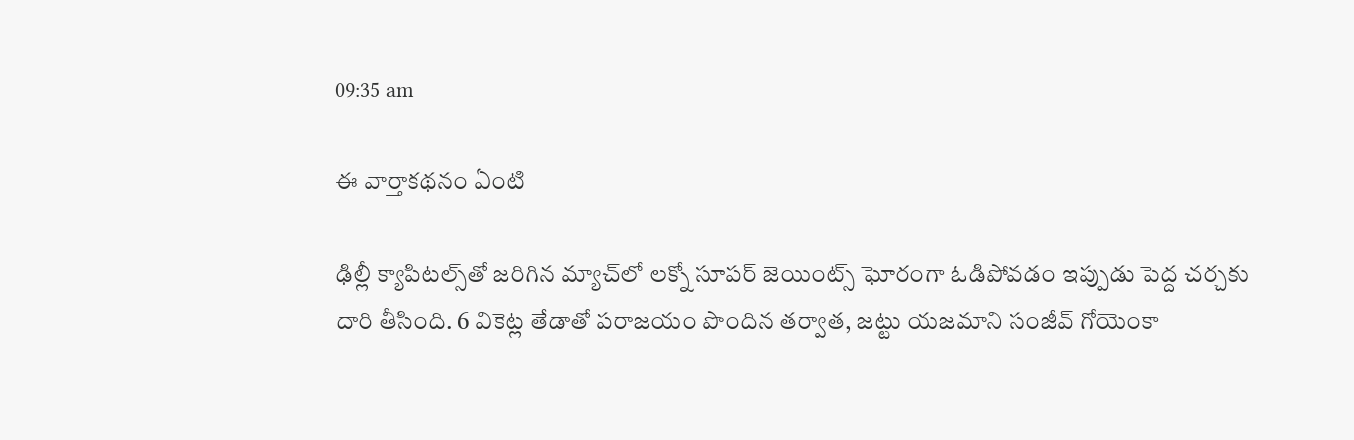09:35 am

ఈ వార్తాకథనం ఏంటి

ఢిల్లీ క్యాపిటల్స్‌తో జరిగిన మ్యాచ్‌లో లక్నో సూపర్ జెయింట్స్ ఘోరంగా ఓడిపోవడం ఇప్పుడు పెద్ద చర్చకు దారి తీసింది. 6 వికెట్ల తేడాతో పరాజయం పొందిన తర్వాత, జట్టు యజమాని సంజీవ్ గోయెంకా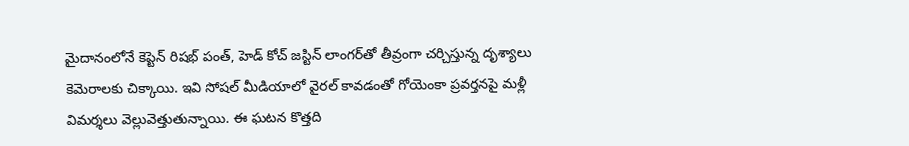మైదానంలోనే కెప్టెన్ రిషభ్ పంత్, హెడ్ కోచ్ జస్టిన్ లాంగర్‌తో తీవ్రంగా చర్చిస్తున్న దృశ్యాలు కెమెరాలకు చిక్కాయి. ఇవి సోషల్ మీడియాలో వైరల్ కావడంతో గోయెంకా ప్రవర్తనపై మళ్లీ విమర్శలు వెల్లువెత్తుతున్నాయి. ఈ ఘటన కొత్తది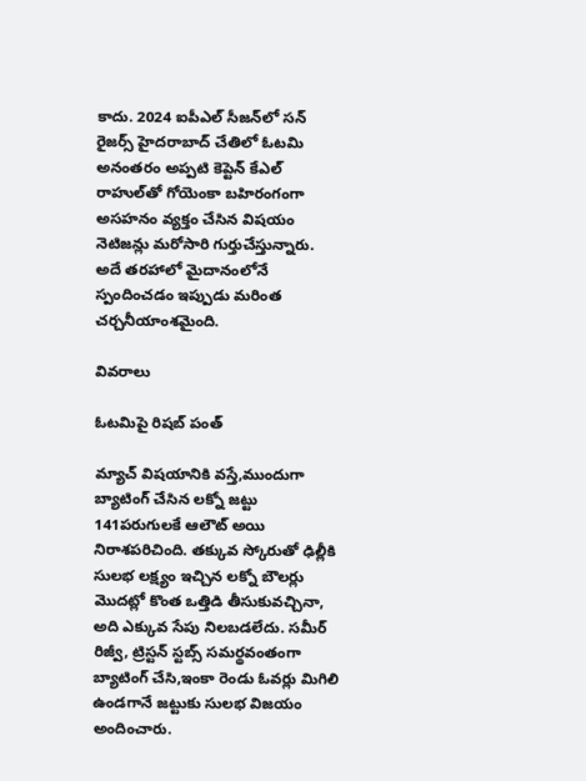కాదు. 2024 ఐపీఎల్ సీజన్‌లో సన్‌ రైజర్స్ హైదరాబాద్ చేతిలో ఓటమి అనంతరం అప్పటి కెప్టెన్ కేఎల్ రాహుల్‌తో గోయెంకా బహిరంగంగా అసహనం వ్యక్తం చేసిన విషయం నెటిజన్లు మరోసారి గుర్తుచేస్తున్నారు. అదే తరహాలో మైదానంలోనే స్పందించడం ఇప్పుడు మరింత చర్చనీయాంశమైంది.

వివరాలు

ఓటమిపై రిషబ్ పంత్

మ్యాచ్ విషయానికి వస్తే,ముందుగా బ్యాటింగ్ చేసిన లక్నో జట్టు 141పరుగులకే ఆలౌట్ అయి నిరాశపరిచింది. తక్కువ స్కోరుతో ఢిల్లీకి సులభ లక్ష్యం ఇచ్చిన లక్నో బౌలర్లు మొదట్లో కొంత ఒత్తిడి తీసుకువచ్చినా, అది ఎక్కువ సేపు నిలబడలేదు. సమీర్ రిజ్వీ, ట్రిస్టన్ స్టబ్స్ సమర్థవంతంగా బ్యాటింగ్ చేసి,ఇంకా రెండు ఓవర్లు మిగిలి ఉండగానే జట్టుకు సులభ విజయం అందించారు.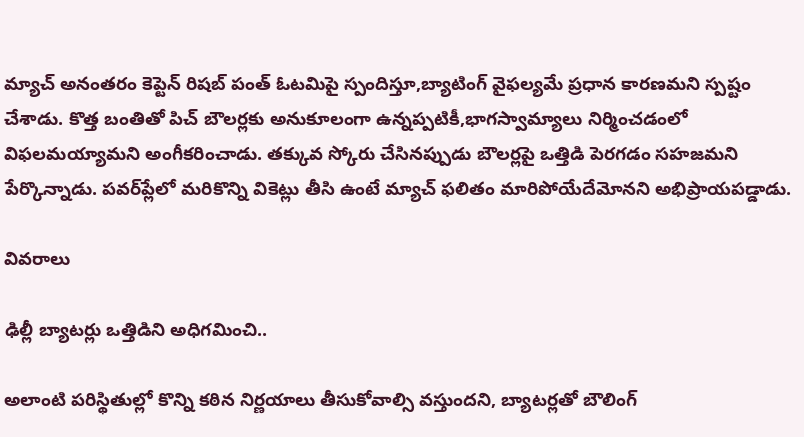మ్యాచ్ అనంతరం కెప్టెన్ రిషబ్ పంత్ ఓటమిపై స్పందిస్తూ,బ్యాటింగ్ వైఫల్యమే ప్రధాన కారణమని స్పష్టం చేశాడు. కొత్త బంతితో పిచ్ బౌలర్లకు అనుకూలంగా ఉన్నప్పటికీ,భాగస్వామ్యాలు నిర్మించడంలో విఫలమయ్యామని అంగీకరించాడు. తక్కువ స్కోరు చేసినప్పుడు బౌలర్లపై ఒత్తిడి పెరగడం సహజమని పేర్కొన్నాడు. పవర్‌ప్లేలో మరికొన్ని వికెట్లు తీసి ఉంటే మ్యాచ్ ఫలితం మారిపోయేదేమోనని అభిప్రాయపడ్డాడు.

వివరాలు

ఢిల్లీ బ్యాటర్లు ఒత్తిడిని అధిగమించి..

అలాంటి పరిస్థితుల్లో కొన్ని కఠిన నిర్ణయాలు తీసుకోవాల్సి వస్తుందని, బ్యాటర్లతో బౌలింగ్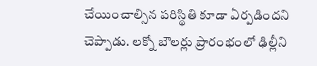చేయించాల్సిన పరిస్థితి కూడా ఏర్పడిందని చెప్పాడు. లక్నో బౌలర్లు ప్రారంభంలో ఢిల్లీని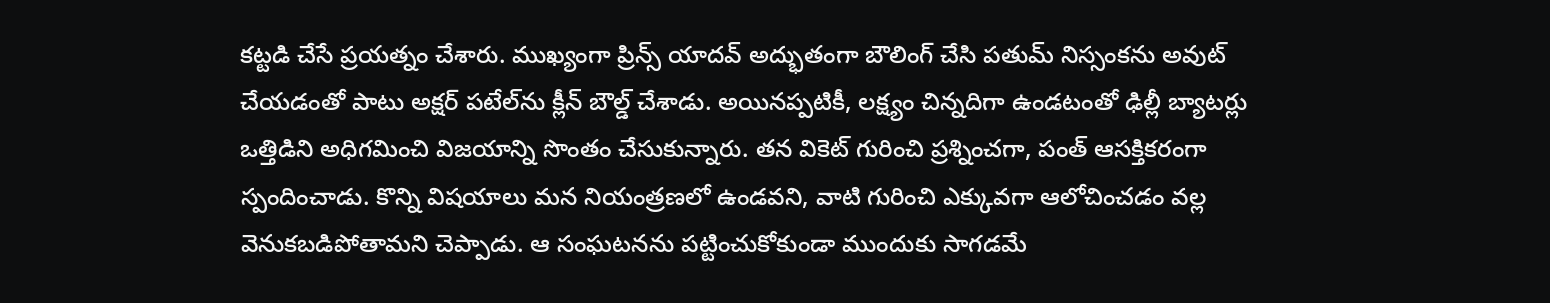కట్టడి చేసే ప్రయత్నం చేశారు. ముఖ్యంగా ప్రిన్స్ యాదవ్ అద్భుతంగా బౌలింగ్ చేసి పతుమ్ నిస్సంకను అవుట్ చేయడంతో పాటు అక్షర్ పటేల్‌ను క్లీన్ బౌల్డ్ చేశాడు. అయినప్పటికీ, లక్ష్యం చిన్నదిగా ఉండటంతో ఢిల్లీ బ్యాటర్లు ఒత్తిడిని అధిగమించి విజయాన్ని సొంతం చేసుకున్నారు. తన వికెట్ గురించి ప్రశ్నించగా, పంత్ ఆసక్తికరంగా స్పందించాడు. కొన్ని విషయాలు మన నియంత్రణలో ఉండవని, వాటి గురించి ఎక్కువగా ఆలోచించడం వల్ల వెనుకబడిపోతామని చెప్పాడు. ఆ సంఘటనను పట్టించుకోకుండా ముందుకు సాగడమే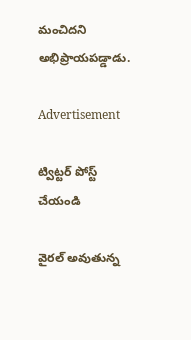మంచిదని అభిప్రాయపడ్డాడు.

Advertisement

ట్విట్టర్ పోస్ట్ చేయండి

వైరల్ అవుతున్న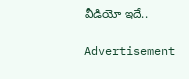వీడియో ఇదే..

Advertisement